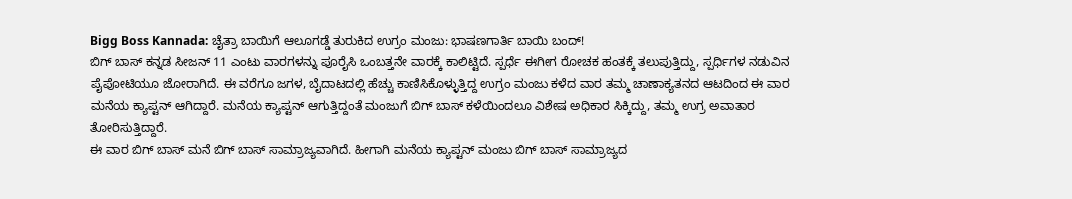Bigg Boss Kannada: ಚೈತ್ರಾ ಬಾಯಿಗೆ ಆಲೂಗಡ್ಡೆ ತುರುಕಿದ ಉಗ್ರಂ ಮಂಜು: ಭಾಷಣಗಾರ್ತಿ ಬಾಯಿ ಬಂದ್!
ಬಿಗ್ ಬಾಸ್ ಕನ್ನಡ ಸೀಜನ್ 11 ಎಂಟು ವಾರಗಳನ್ನು ಪೂರೈಸಿ ಒಂಬತ್ತನೇ ವಾರಕ್ಕೆ ಕಾಲಿಟ್ಟಿದೆ. ಸ್ಪರ್ಧೆ ಈಗೀಗ ರೋಚಕ ಹಂತಕ್ಕೆ ತಲುಪುತ್ತಿದ್ದು, ಸ್ಪರ್ಧಿಗಳ ನಡುವಿನ ಪೈಪೋಟಿಯೂ ಜೋರಾಗಿದೆ. ಈ ವರೆಗೂ ಜಗಳ, ಬೈದಾಟದಲ್ಲಿ ಹೆಚ್ಚು ಕಾಣಿಸಿಕೊಳ್ಳುತ್ತಿದ್ದ ಉಗ್ರಂ ಮಂಜು ಕಳೆದ ವಾರ ತಮ್ಮ ಚಾಣಾಕ್ಯತನದ ಆಟದಿಂದ ಈ ವಾರ ಮನೆಯ ಕ್ಯಾಪ್ಟನ್ ಆಗಿದ್ದಾರೆ. ಮನೆಯ ಕ್ಯಾಪ್ಟನ್ ಆಗುತ್ತಿದ್ದಂತೆ ಮಂಜುಗೆ ಬಿಗ್ ಬಾಸ್ ಕಳೆಯಿಂದಲೂ ವಿಶೇಷ ಅಧಿಕಾರ ಸಿಕ್ಕಿದ್ದು, ತಮ್ಮ ಉಗ್ರ ಅವಾತಾರ ತೋರಿಸುತ್ತಿದ್ದಾರೆ.
ಈ ವಾರ ಬಿಗ್ ಬಾಸ್ ಮನೆ ಬಿಗ್ ಬಾಸ್ ಸಾಮ್ರಾಜ್ಯವಾಗಿದೆ. ಹೀಗಾಗಿ ಮನೆಯ ಕ್ಯಾಪ್ಟನ್ ಮಂಜು ಬಿಗ್ ಬಾಸ್ ಸಾಮ್ರಾಜ್ಯದ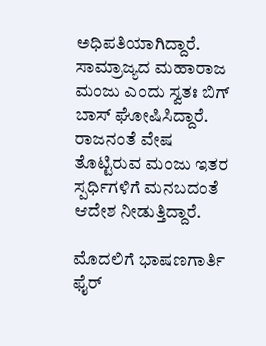ಅಧಿಪತಿಯಾಗಿದ್ದಾರೆ. ಸಾಮ್ರಾಜ್ಯದ ಮಹಾರಾಜ ಮಂಜು ಎಂದು ಸ್ವತಃ ಬಿಗ್ ಬಾಸ್ ಘೋಷಿಸಿದ್ದಾರೆ. ರಾಜನಂತೆ ವೇಷ ತೊಟ್ಟಿರುವ ಮಂಜು ಇತರ ಸ್ಪರ್ಧಿಗಳಿಗೆ ಮನಬದಂತೆ ಆದೇಶ ನೀಡುತ್ತಿದ್ದಾರೆ.

ಮೊದಲಿಗೆ ಭಾಷಣಗಾರ್ತಿ ಫೈರ್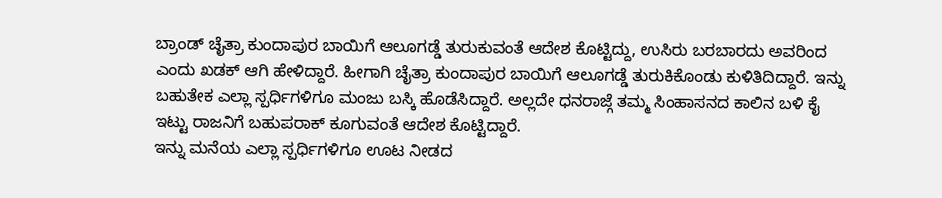ಬ್ರಾಂಡ್ ಚೈತ್ರಾ ಕುಂದಾಪುರ ಬಾಯಿಗೆ ಆಲೂಗಡ್ಡೆ ತುರುಕುವಂತೆ ಆದೇಶ ಕೊಟ್ಟಿದ್ದು, ಉಸಿರು ಬರಬಾರದು ಅವರಿಂದ ಎಂದು ಖಡಕ್ ಆಗಿ ಹೇಳಿದ್ದಾರೆ. ಹೀಗಾಗಿ ಚೈತ್ರಾ ಕುಂದಾಪುರ ಬಾಯಿಗೆ ಆಲೂಗಡ್ಡೆ ತುರುಕಿಕೊಂಡು ಕುಳಿತಿದಿದ್ದಾರೆ. ಇನ್ನು ಬಹುತೇಕ ಎಲ್ಲಾ ಸ್ಪರ್ಧಿಗಳಿಗೂ ಮಂಜು ಬಸ್ಕಿ ಹೊಡೆಸಿದ್ದಾರೆ. ಅಲ್ಲದೇ ಧನರಾಜ್ಗೆ ತಮ್ಮ ಸಿಂಹಾಸನದ ಕಾಲಿನ ಬಳಿ ಕೈ ಇಟ್ಟು ರಾಜನಿಗೆ ಬಹುಪರಾಕ್ ಕೂಗುವಂತೆ ಆದೇಶ ಕೊಟ್ಟಿದ್ದಾರೆ.
ಇನ್ನು ಮನೆಯ ಎಲ್ಲಾ ಸ್ಪರ್ಧಿಗಳಿಗೂ ಊಟ ನೀಡದ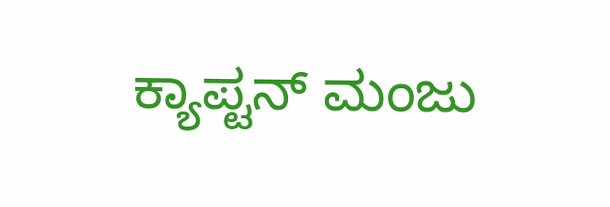ಕ್ಯಾಪ್ಟನ್ ಮಂಜು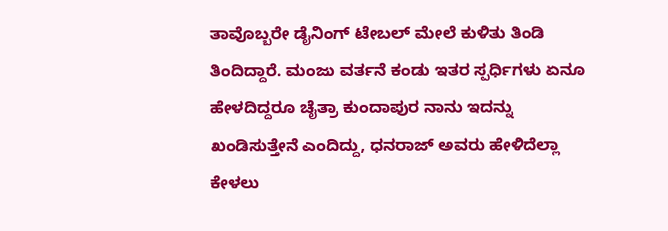ತಾವೊಬ್ಬರೇ ಡೈನಿಂಗ್ ಟೇಬಲ್ ಮೇಲೆ ಕುಳಿತು ತಿಂಡಿ ತಿಂದಿದ್ದಾರೆ. ಮಂಜು ವರ್ತನೆ ಕಂಡು ಇತರ ಸ್ಪರ್ಧಿಗಳು ಏನೂ ಹೇಳದಿದ್ದರೂ ಚೈತ್ರಾ ಕುಂದಾಪುರ ನಾನು ಇದನ್ನು ಖಂಡಿಸುತ್ತೇನೆ ಎಂದಿದ್ದು, ಧನರಾಜ್ ಅವರು ಹೇಳಿದೆಲ್ಲಾ ಕೇಳಲು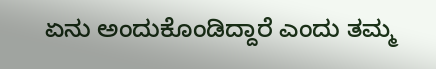ಏನು ಅಂದುಕೊಂಡಿದ್ದಾರೆ ಎಂದು ತಮ್ಮ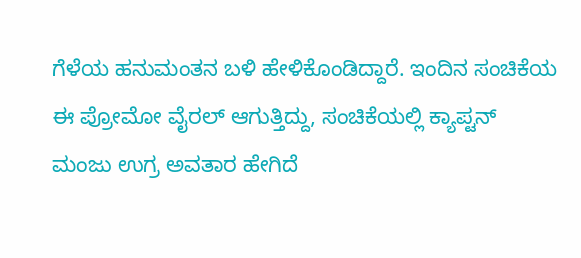ಗೆಳೆಯ ಹನುಮಂತನ ಬಳಿ ಹೇಳಿಕೊಂಡಿದ್ದಾರೆ. ಇಂದಿನ ಸಂಚಿಕೆಯ ಈ ಪ್ರೋಮೋ ವೈರಲ್ ಆಗುತ್ತಿದ್ದು, ಸಂಚಿಕೆಯಲ್ಲಿ ಕ್ಯಾಪ್ಟನ್ ಮಂಜು ಉಗ್ರ ಅವತಾರ ಹೇಗಿದೆ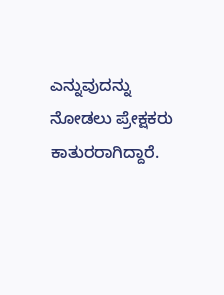ಎನ್ನುವುದನ್ನು ನೋಡಲು ಪ್ರೇಕ್ಷಕರು ಕಾತುರರಾಗಿದ್ದಾರೆ.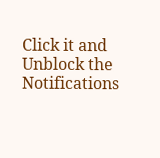Click it and Unblock the Notifications